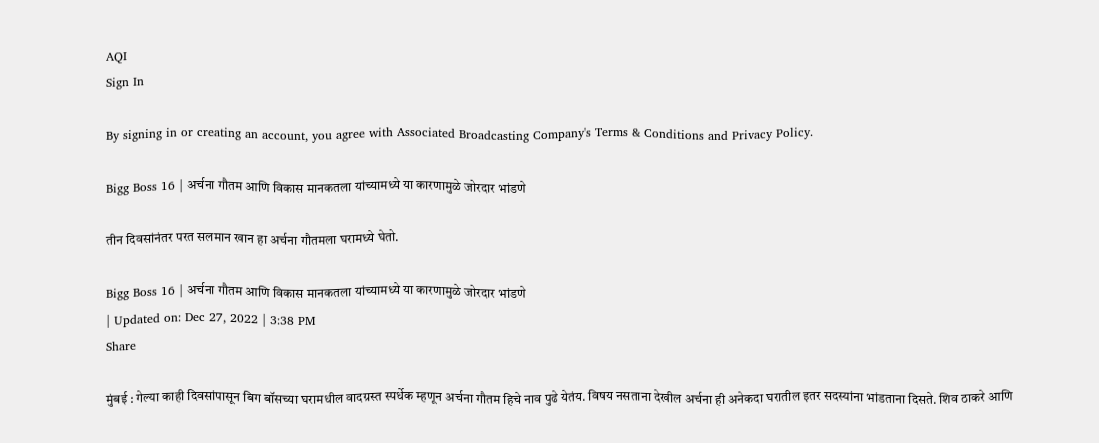AQI
Sign In

By signing in or creating an account, you agree with Associated Broadcasting Company's Terms & Conditions and Privacy Policy.

Bigg Boss 16 | अर्चना गौतम आणि विकास मानकतला यांच्यामध्ये या कारणामुळे जोरदार भांडणे

तीन दिवसांनंतर परत सलमान खान हा अर्चना गौतमला घरामध्ये घेतो.

Bigg Boss 16 | अर्चना गौतम आणि विकास मानकतला यांच्यामध्ये या कारणामुळे जोरदार भांडणे
| Updated on: Dec 27, 2022 | 3:38 PM
Share

मुंबई : गेल्या काही दिवसांपासून बिग बॉसच्या घरामधील वादग्रस्त स्पर्धेक म्हणून अर्चना गौतम हिचे नाव पुढे येतंय. विषय नसताना देखील अर्चना ही अनेकदा घरातील इतर सदस्यांना भांडताना दिसते. शिव ठाकरे आणि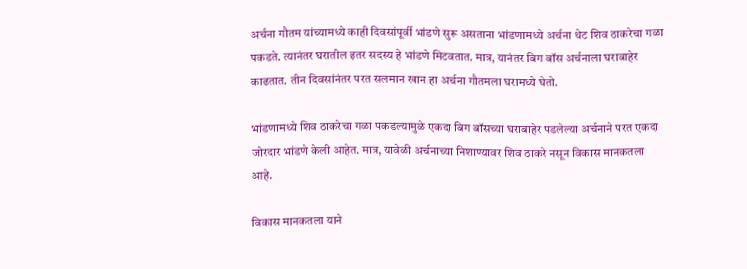अर्चना गौतम यांच्यामध्ये काही दिवसांपूर्वी भांडणे सुरू असताना भांडणामध्ये अर्चना थेट शिव ठाकरेचा गळा पकडते. त्यानंतर घरातील इतर सदस्य हे भांडणे मिटवतात. मात्र, यानंतर बिग बॉस अर्चनाला घराबाहेर काढतात. तीन दिवसांनंतर परत सलमान खान हा अर्चना गौतमला घरामध्ये घेतो.

भांडणामध्ये शिव ठाकरेचा गळा पकडल्यामुळे एकदा बिग बॉसच्या घराबाहेर पडलेल्या अर्चनाने परत एकदा जोरदार भांडणे केली आहेत. मात्र, यावेळी अर्चनाच्या निशाण्यावर शिव ठाकरे नसून विकास मानकतला आहे.

विकास मानकतला याने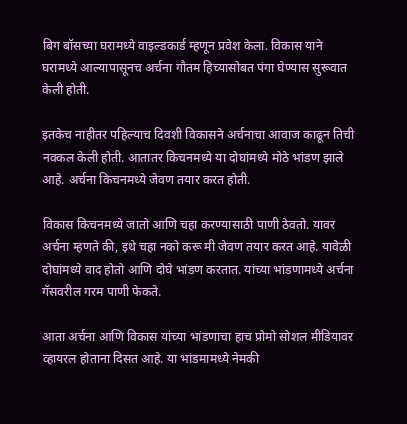बिग बॉसच्या घरामध्ये वाइल्डकार्ड म्हणून प्रवेश केला. विकास याने घरामध्ये आल्यापासूनच अर्चना गौतम हिच्यासोबत पंगा घेण्यास सुरूवात केली होती.

इतकेच नाहीतर पहिल्याच दिवशी विकासने अर्चनाचा आवाज काढून तिची नक्कल केली होती. आतातर किचनमध्ये या दोघांमध्ये मोठे भांडण झाले आहे. अर्चना किचनमध्ये जेवण तयार करत होती.

विकास किचनमध्ये जातो आणि चहा करण्यासाठी पाणी ठेवतो. यावर अर्चना म्हणते की, इथे चहा नको करू मी जेवण तयार करत आहे. यावेळी दोघांमध्ये वाद होतो आणि दोघे भांडण करतात. यांच्या भांडणामध्ये अर्चना गॅसवरील गरम पाणी फेकते.

आता अर्चना आणि विकास यांच्या भांडणाचा हाच प्रोमो सोशल मीडियावर व्हायरल होताना दिसत आहे. या भांडमामध्ये नेमकी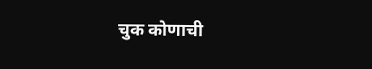चुक कोणाची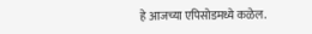हे आजच्या एपिसोडमध्ये कळेल.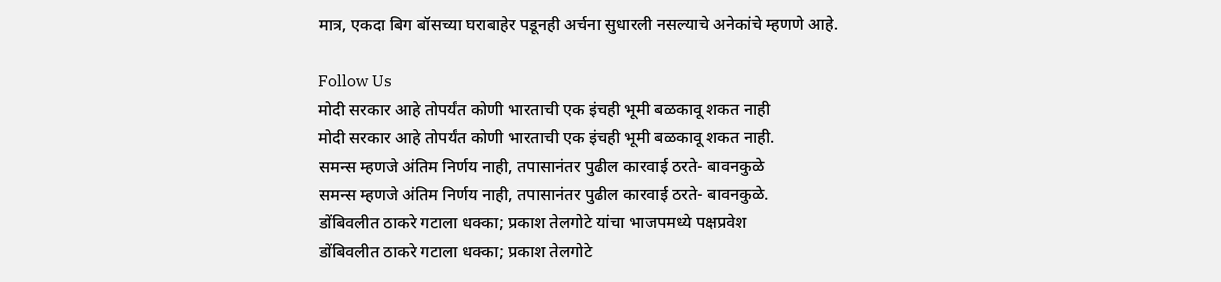मात्र, एकदा बिग बॉसच्या घराबाहेर पडूनही अर्चना सुधारली नसल्याचे अनेकांचे म्हणणे आहे.

Follow Us
मोदी सरकार आहे तोपर्यंत कोणी भारताची एक इंचही भूमी बळकावू शकत नाही
मोदी सरकार आहे तोपर्यंत कोणी भारताची एक इंचही भूमी बळकावू शकत नाही.
समन्स म्हणजे अंतिम निर्णय नाही, तपासानंतर पुढील कारवाई ठरते- बावनकुळे
समन्स म्हणजे अंतिम निर्णय नाही, तपासानंतर पुढील कारवाई ठरते- बावनकुळे.
डोंबिवलीत ठाकरे गटाला धक्का; प्रकाश तेलगोटे यांचा भाजपमध्ये पक्षप्रवेश
डोंबिवलीत ठाकरे गटाला धक्का; प्रकाश तेलगोटे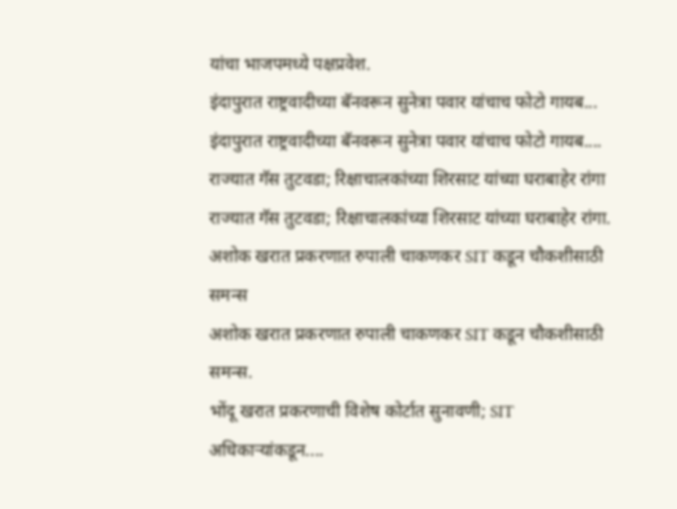यांचा भाजपमध्ये पक्षप्रवेश.
इंदापुरात राष्ट्रवादीच्या बॅनवरून सुनेत्रा पवार यांचाच फोटो गायब...
इंदापुरात राष्ट्रवादीच्या बॅनवरून सुनेत्रा पवार यांचाच फोटो गायब....
राज्यात गॅस तुटवडा; रिक्षाचालकांच्या शिरसाट यांच्या घराबाहेर रांगा
राज्यात गॅस तुटवडा; रिक्षाचालकांच्या शिरसाट यांच्या घराबाहेर रांगा.
अशोक खरात प्रकरणात रुपाली चाकणकर SIT कडून चौकशीसाठी समन्स
अशोक खरात प्रकरणात रुपाली चाकणकर SIT कडून चौकशीसाठी समन्स.
भोंदू खरात प्रकरणाची विशेष कोर्टात सुनावणी; SIT अधिकाऱ्यांकडून....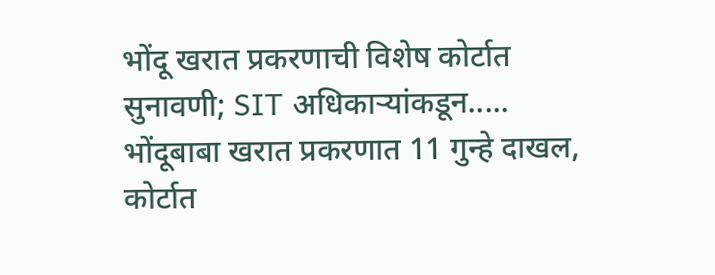भोंदू खरात प्रकरणाची विशेष कोर्टात सुनावणी; SIT अधिकाऱ्यांकडून.....
भोंदूबाबा खरात प्रकरणात 11 गुन्हे दाखल, कोर्टात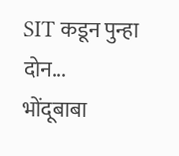SIT कडून पुन्हा दोन...
भोंदूबाबा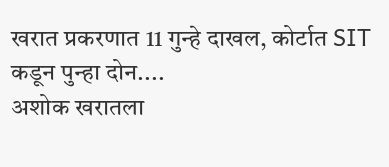खरात प्रकरणात 11 गुन्हे दाखल, कोर्टात SIT कडून पुन्हा दोन....
अशोक खरातला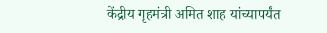केंद्रीय गृहमंत्री अमित शाह यांच्यापर्यंत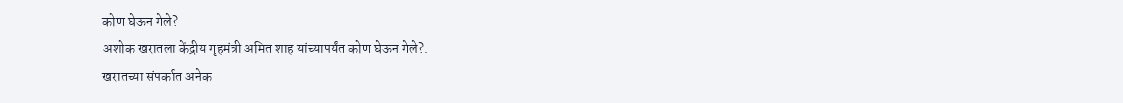कोण घेऊन गेले?
अशोक खरातला केंद्रीय गृहमंत्री अमित शाह यांच्यापर्यंत कोण घेऊन गेले?.
खरातच्या संपर्कात अनेक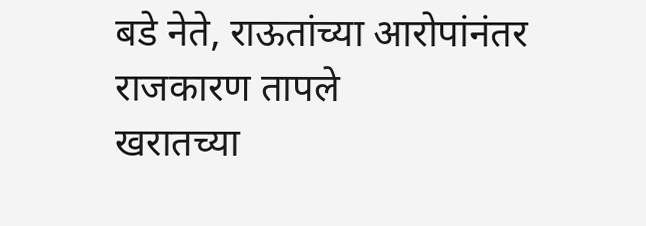बडे नेते, राऊतांच्या आरोपांनंतर राजकारण तापले
खरातच्या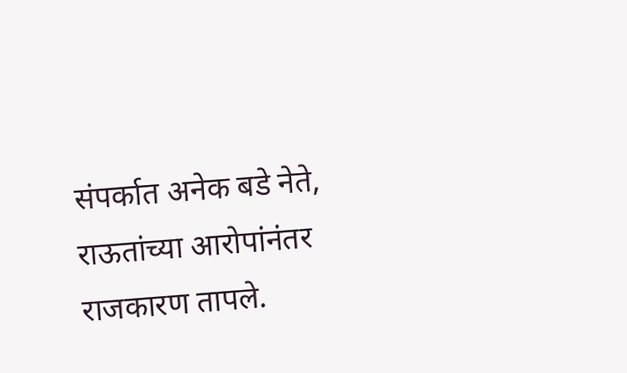संपर्कात अनेक बडे नेते, राऊतांच्या आरोपांनंतर राजकारण तापले.